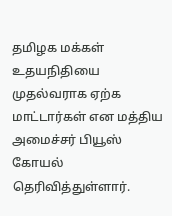தமிழக மக்கள் உதயநிதியை முதல்வராக ஏற்க மாட்டார்கள் என மத்திய அமைச்சர் பியூஸ் கோயல் தெரிவித்துள்ளார்.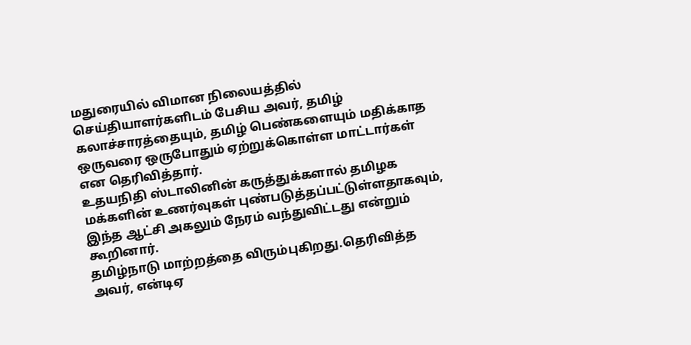மதுரையில் விமான நிலையத்தில் செய்தியாளர்களிடம் பேசிய அவர், தமிழ் கலாச்சாரத்தையும், தமிழ் பெண்களையும் மதிக்காத ஒருவரை ஒருபோதும் ஏற்றுக்கொள்ள மாட்டார்கள் என தெரிவித்தார்.
உதயநிதி ஸ்டாலினின் கருத்துக்களால் தமிழக மக்களின் உணர்வுகள் புண்படுத்தப்பட்டுள்ளதாகவும், இந்த ஆட்சி அகலும் நேரம் வந்துவிட்டது என்றும் கூறினார்.
தமிழ்நாடு மாற்றத்தை விரும்புகிறது.தெரிவித்த அவர், என்டிஏ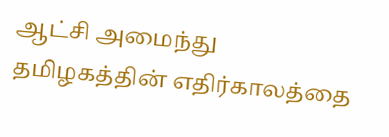ஆட்சி அமைந்து தமிழகத்தின் எதிர்காலத்தை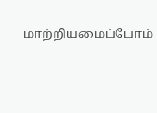மாற்றியமைப்போம்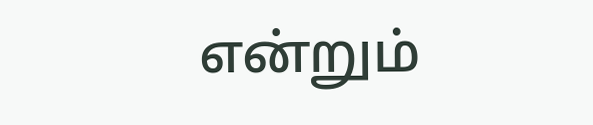என்றும்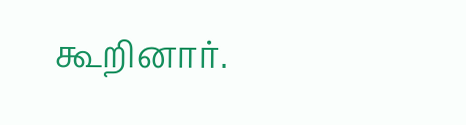கூறினார்.